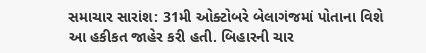સમાચાર સારાંશ: 31મી ઓક્ટોબરે બેલાગંજમાં પોતાના વિશે આ હકીકત જાહેર કરી હતી. બિહારની ચાર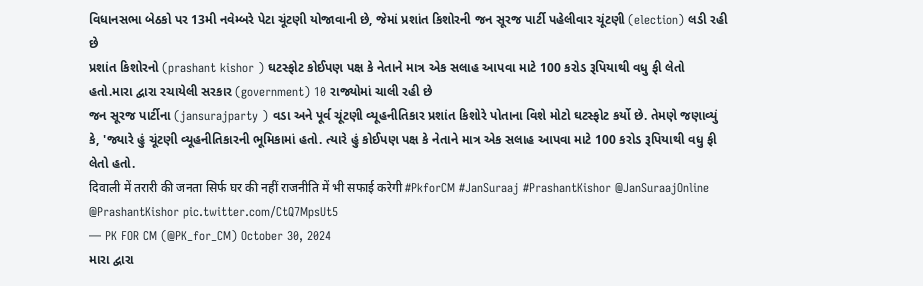વિધાનસભા બેઠકો પર 13મી નવેમ્બરે પેટા ચૂંટણી યોજાવાની છે, જેમાં પ્રશાંત કિશોરની જન સૂરજ પાર્ટી પહેલીવાર ચૂંટણી (election) લડી રહી છે
પ્રશાંત કિશોરનો (prashant kishor ) ઘટસ્ફોટ કોઈપણ પક્ષ કે નેતાને માત્ર એક સલાહ આપવા માટે 100 કરોડ રૂપિયાથી વધુ ફી લેતો હતો.મારા દ્વારા રચાયેલી સરકાર (government) 10 રાજ્યોમાં ચાલી રહી છે
જન સૂરજ પાર્ટીના (jansurajparty ) વડા અને પૂર્વ ચૂંટણી વ્યૂહનીતિકાર પ્રશાંત કિશોરે પોતાના વિશે મોટો ઘટસ્ફોટ કર્યો છે. તેમણે જણાવ્યું કે, 'જ્યારે હું ચૂંટણી વ્યૂહનીતિકારની ભૂમિકામાં હતો. ત્યારે હું કોઈપણ પક્ષ કે નેતાને માત્ર એક સલાહ આપવા માટે 100 કરોડ રૂપિયાથી વધુ ફી લેતો હતો.
दिवाली में तरारी की जनता सिर्फ घर की नहीं राजनीति में भी सफाई करेगी #PkforCM #JanSuraaj #PrashantKishor @JanSuraajOnline @PrashantKishor pic.twitter.com/CtQ7MpsUt5
— PK FOR CM (@PK_for_CM) October 30, 2024
મારા દ્વારા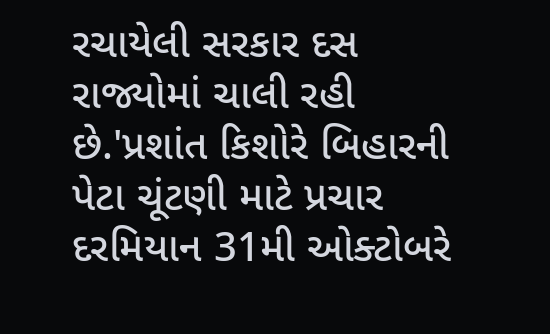રચાયેલી સરકાર દસ રાજ્યોમાં ચાલી રહી છે.'પ્રશાંત કિશોરે બિહારની પેટા ચૂંટણી માટે પ્રચાર દરમિયાન 31મી ઓક્ટોબરે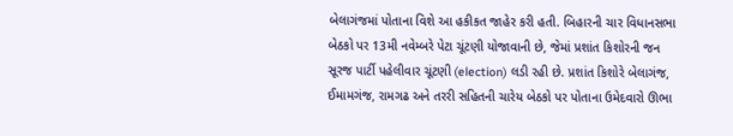બેલાગંજમાં પોતાના વિશે આ હકીકત જાહેર કરી હતી. બિહારની ચાર વિધાનસભા બેઠકો પર 13મી નવેમ્બરે પેટા ચૂંટણી યોજાવાની છે, જેમાં પ્રશાંત કિશોરની જન સૂરજ પાર્ટી પહેલીવાર ચૂંટણી (election) લડી રહી છે. પ્રશાંત કિશોરે બેલાગંજ, ઈમામગંજ, રામગઢ અને તરરી સહિતની ચારેય બેઠકો પર પોતાના ઉમેદવારો ઊભા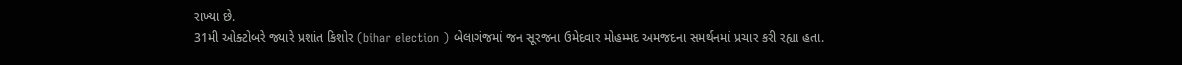રાખ્યા છે.
31મી ઓક્ટોબરે જ્યારે પ્રશાંત કિશોર (bihar election ) બેલાગંજમાં જન સૂરજના ઉમેદવાર મોહમ્મદ અમજદના સમર્થનમાં પ્રચાર કરી રહ્યા હતા.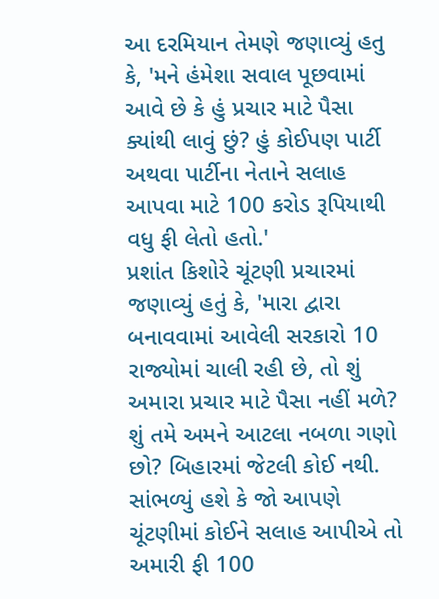આ દરમિયાન તેમણે જણાવ્યું હતુ કે, 'મને હંમેશા સવાલ પૂછવામાં આવે છે કે હું પ્રચાર માટે પૈસા ક્યાંથી લાવું છું? હું કોઈપણ પાર્ટી અથવા પાર્ટીના નેતાને સલાહ આપવા માટે 100 કરોડ રૂપિયાથી વધુ ફી લેતો હતો.'
પ્રશાંત કિશોરે ચૂંટણી પ્રચારમાં જણાવ્યું હતું કે, 'મારા દ્વારા બનાવવામાં આવેલી સરકારો 10 રાજ્યોમાં ચાલી રહી છે, તો શું અમારા પ્રચાર માટે પૈસા નહીં મળે? શું તમે અમને આટલા નબળા ગણો છો? બિહારમાં જેટલી કોઈ નથી. સાંભળ્યું હશે કે જો આપણે ચૂંટણીમાં કોઈને સલાહ આપીએ તો અમારી ફી 100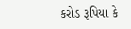કરોડ રૂપિયા કે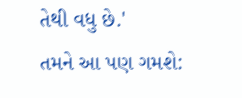તેથી વધુ છે.'
તમને આ પણ ગમશે: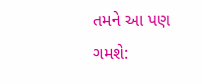તમને આ પણ ગમશે: